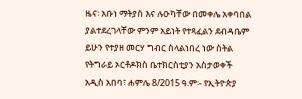ዜና፡ አቡነ ማትያስ እና ሉዑካቸው በመቀሌ አቀባበል ያልተደረገላቸው ምንም አይነት የተጻፈልን ደብዳቤም ይሁን የተያዘ መርሃ ግብር ስላልነበረ ነው ስትል የትግራይ ኦርቶዶክስ ቤተክርስቲያን አስታወቀች
አዲስ አበባ፣ ሐምሌ 8/2015 ዓ.ም፡- የኢትዮጵያ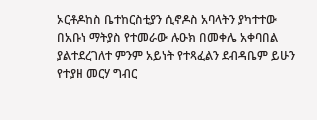ኦርቶዶከስ ቤተከርስቲያን ሲኖዶስ አባላትን ያካተተው በአቡነ ማትያስ የተመራው ሉዑክ በመቀሌ አቀባበል ያልተደረገለተ ምንም አይነት የተጻፈልን ደብዳቤም ይሁን የተያዘ መርሃ ግብር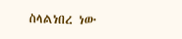ስላልነበረ ነው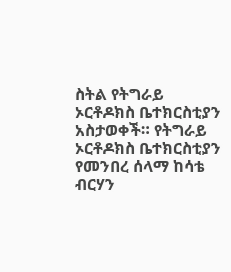ስትል የትግራይ ኦርቶዶክስ ቤተክርስቲያን አስታወቀች። የትግራይ ኦርቶዶክስ ቤተክርስቲያን የመንበረ ሰላማ ከሳቴ ብርሃን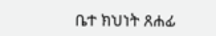ቤተ ክህነት ጸሐፊ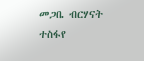መጋቤ ብርሃናት ተስፋየ